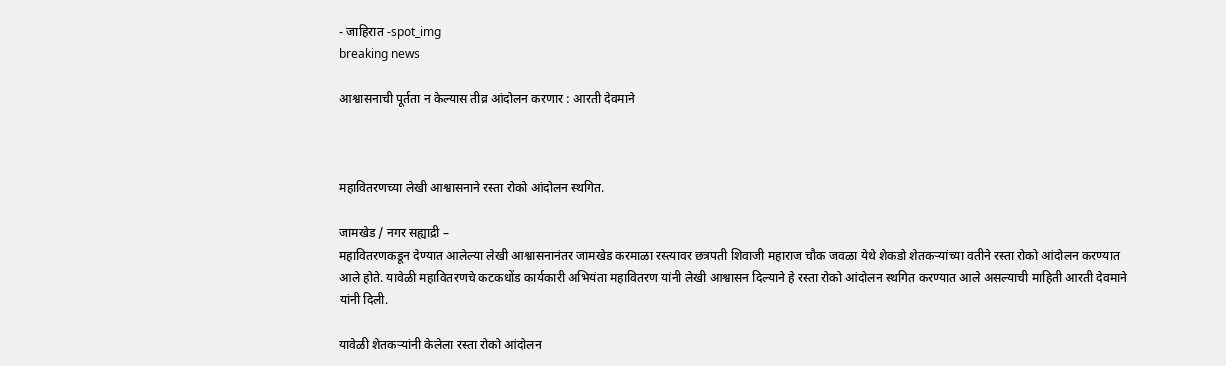- जाहिरात -spot_img
breaking news

आश्वासनाची पूर्तता न केल्यास तीव्र आंदोलन करणार : आरती देवमाने



महावितरणच्या लेखी आश्वासनाने रस्ता रोको आंदोलन स्थगित.

जामखेड / नगर सह्याद्री –
महावितरणकडून देण्यात आलेल्या लेखी आश्वासनानंतर जामखेड करमाळा रस्त्यावर छत्रपती शिवाजी महाराज चौक जवळा येथे शेकडो शेतकऱ्यांच्या वतीने रस्ता रोको आंदोलन करण्यात आले होते. यावेळी महावितरणचे कटकधोंड कार्यकारी अभियंता महावितरण यांनी लेखी आश्वासन दिल्याने हे रस्ता रोको आंदोलन स्थगित करण्यात आले असल्याची माहिती आरती देवमाने यांनी दिली.

यावेळी शेतकऱ्यांनी केलेला रस्ता रोको आंदोलन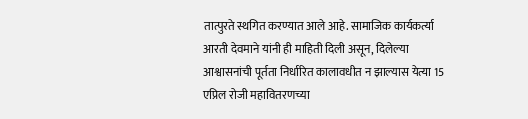तात्पुरते स्थगित करण्यात आले आहे. सामाजिक कार्यकर्त्या आरती देवमाने यांनी ही माहिती दिली असून, दिलेल्या आश्वासनांची पूर्तता निर्धारित कालावधीत न झाल्यास येत्या 15 एप्रिल रोजी महावितरणच्या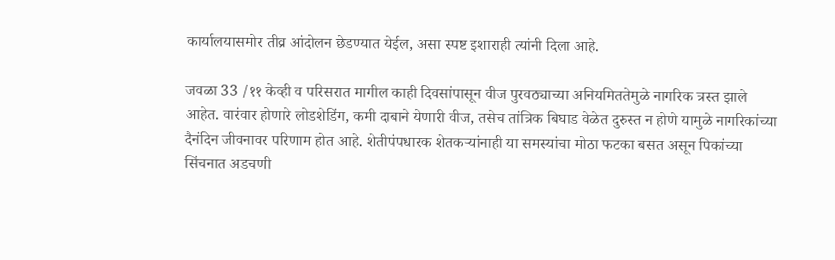कार्यालयासमोर तीव्र आंदोलन छेडण्यात येईल, असा स्पष्ट इशाराही त्यांनी दिला आहे.

जवळा 33 /११ केव्ही व परिसरात मागील काही दिवसांपासून वीज पुरवठ्याच्या अनियमिततेमुळे नागरिक त्रस्त झाले आहेत. वारंवार होणारे लोडशेडिंग, कमी दाबाने येणारी वीज, तसेच तांत्रिक बिघाड वेळेत दुरुस्त न होणे यामुळे नागरिकांच्या दैनंदिन जीवनावर परिणाम होत आहे. शेतीपंपधारक शेतकऱ्यांनाही या समस्यांचा मोठा फटका बसत असून पिकांच्या सिंचनात अडचणी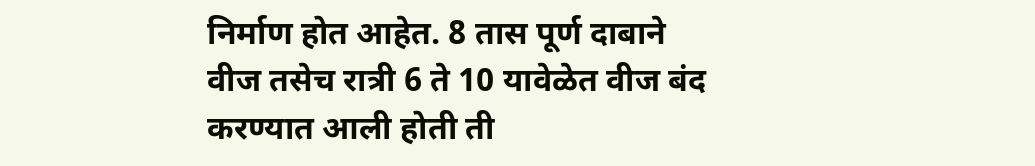निर्माण होत आहेत. 8 तास पूर्ण दाबाने वीज तसेच रात्री 6 ते 10 यावेळेत वीज बंद करण्यात आली होती ती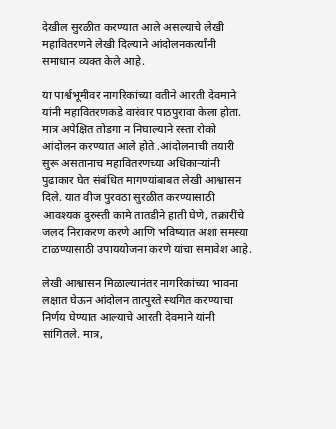देखील सुरळीत करण्यात आले असल्याचे लेखी महावितरणने लेखी दिल्याने आंदोलनकर्त्यांनी समाधान व्यक्त केले आहे.

या पार्श्वभूमीवर नागरिकांच्या वतीने आरती देवमाने यांनी महावितरणकडे वारंवार पाठपुरावा केला होता. मात्र अपेक्षित तोडगा न निघाल्याने रस्ता रोको आंदोलन करण्यात आले होते .आंदोलनाची तयारी सुरू असतानाच महावितरणच्या अधिकाऱ्यांनी पुढाकार घेत संबंधित मागण्यांबाबत लेखी आश्वासन दिले. यात वीज पुरवठा सुरळीत करण्यासाठी आवश्यक दुरुस्ती कामे तातडीने हाती घेणे, तक्रारींचे जलद निराकरण करणे आणि भविष्यात अशा समस्या टाळण्यासाठी उपाययोजना करणे यांचा समावेश आहे.

लेखी आश्वासन मिळाल्यानंतर नागरिकांच्या भावना लक्षात घेऊन आंदोलन तात्पुरते स्थगित करण्याचा निर्णय घेण्यात आल्याचे आरती देवमाने यांनी सांगितले. मात्र,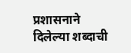प्रशासनाने दिलेल्या शब्दाची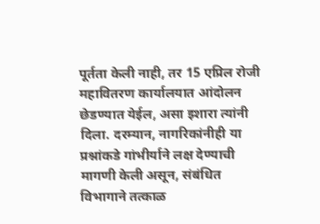पूर्तता केली नाही, तर 15 एप्रिल रोजी महावितरण कार्यालयात आंदोलन छेडण्यात येईल, असा इशारा त्यांनी दिला. दरम्यान, नागरिकांनीही या प्रश्नांकडे गांभीर्याने लक्ष देण्याची मागणी केली असून, संबंधित विभागाने तत्काळ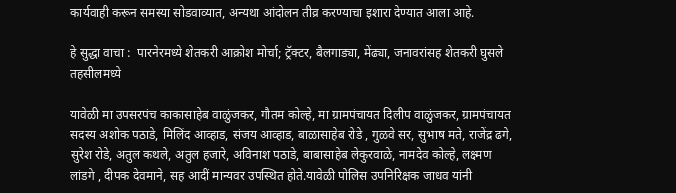कार्यवाही करून समस्या सोडवाव्यात, अन्यथा आंदोलन तीव्र करण्याचा इशारा देण्यात आला आहे.

हे सुद्धा वाचा :  पारनेरमध्ये शेतकरी आक्रोश मोर्चा; ट्रॅक्टर, बैलगाड्या, मेंढ्या, जनावरांसह शेतकरी घुसले तहसीलमध्ये

यावेळी मा उपसरपंच काकासाहेब वाळुंजकर, गौतम कोल्हे, मा ग्रामपंचायत दिलीप वाळुंजकर, ग्रामपंचायत सदस्य अशोक पठाडे, मिलिंद आव्हाड, संजय आव्हाड, बाळासाहेब रोडे , गुळवे सर, सुभाष मते, राजेंद्र ढगे, सुरेश रोडे, अतुल कथले, अतुल हजारे, अविनाश पठाडे, बाबासाहेब लेकुरवाळे, नामदेव कोल्हे, लक्ष्मण लांडगे , दीपक देवमाने, सह आदीं मान्यवर उपस्थित होते.यावेळी पोलिस उपनिरिक्षक जाधव यांनी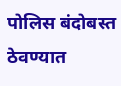पोलिस बंदोबस्त ठेवण्यात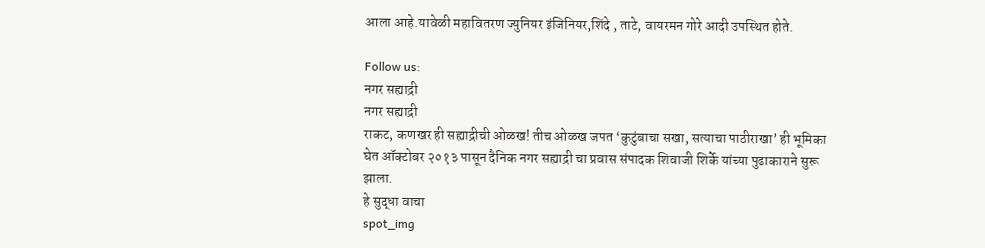आला आहे.यावेळी महावितरण ज्युनियर इंजिनियर,शिंदे , ताटे, वायरमन गोरे आदी उपस्थित होते.

Follow us:
नगर सह्याद्री
नगर सह्याद्री
राकट, कणखर ही सह्याद्रीची ओळख! तीच ओळख जपत ‘कुटुंबाचा सखा, सत्याचा पाठीराखा’ ही भूमिका घेत ऑक्टोबर २०१३ पासून दैनिक नगर सह्याद्री चा प्रवास संपादक शिवाजी शिर्के यांच्या पुढाकाराने सुरू झाला.
हे सुद्धा वाचा
spot_img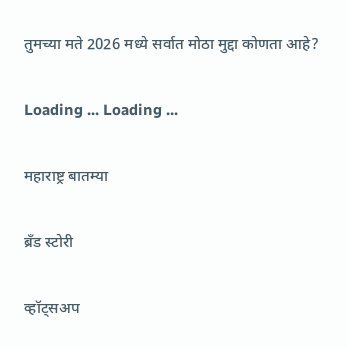तुमच्या मते 2026 मध्ये सर्वात मोठा मुद्दा कोणता आहे?

Loading ... Loading ...

महाराष्ट्र बातम्या

ब्रँड स्टोरी

व्हॉट्सअप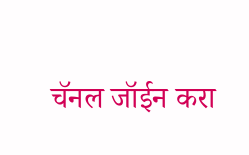चॅनल जॉईन करा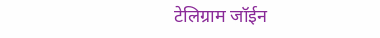टेलिग्राम जॉईन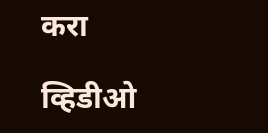करा

व्हिडीओ